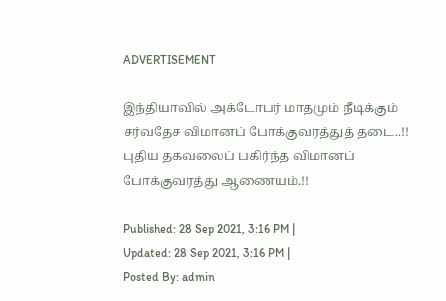ADVERTISEMENT

இந்தியாவில் அக்டோபர் மாதமும் நீடிக்கும் சர்வதேச விமானப் போக்குவரத்துத் தடை..!! புதிய தகவலைப் பகிர்ந்த விமானப் போக்குவரத்து ஆணையம்.!!

Published: 28 Sep 2021, 3:16 PM |
Updated: 28 Sep 2021, 3:16 PM |
Posted By: admin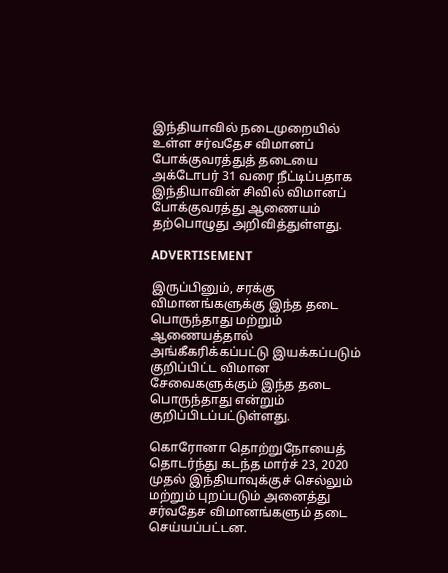இந்தியாவில் நடைமுறையில் உள்ள சர்வதேச விமானப் போக்குவரத்துத் தடையை அக்டோபர் 31 வரை நீட்டிப்பதாக இந்தியாவின் சிவில் விமானப் போக்குவரத்து ஆணையம் தற்பொழுது அறிவித்துள்ளது.

ADVERTISEMENT

இருப்பினும், சரக்கு விமானங்களுக்கு இந்த தடை பொருந்தாது மற்றும் ஆணையத்தால் அங்கீகரிக்கப்பட்டு இயக்கப்படும் குறிப்பிட்ட விமான சேவைகளுக்கும் இந்த தடை பொருந்தாது என்றும் குறிப்பிடப்பட்டுள்ளது.

கொரோனா தொற்றுநோயைத் தொடர்ந்து கடந்த மார்ச் 23, 2020 முதல் இந்தியாவுக்குச் செல்லும் மற்றும் புறப்படும் அனைத்து சர்வதேச விமானங்களும் தடை செய்யப்பட்டன.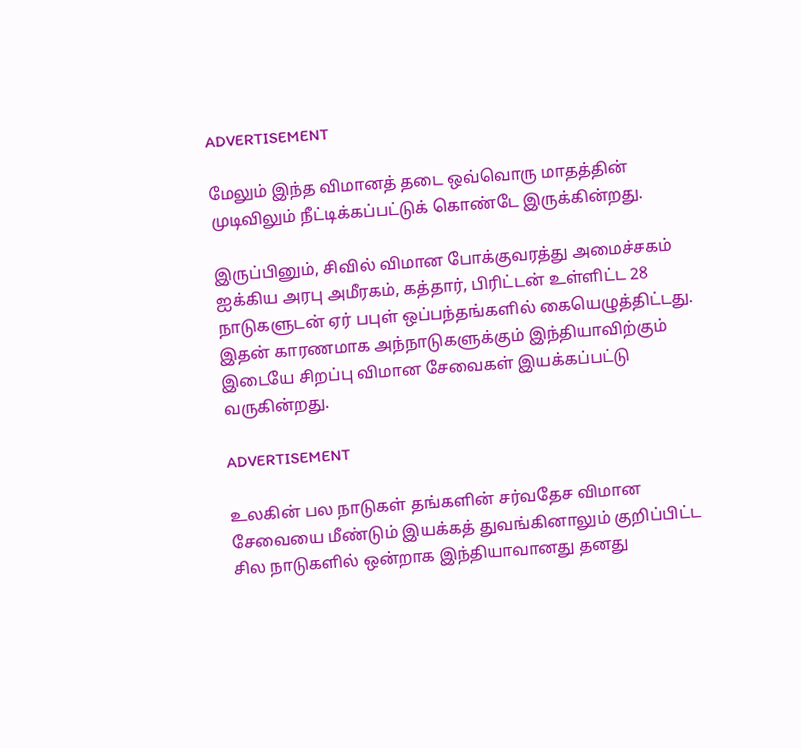ADVERTISEMENT

மேலும் இந்த விமானத் தடை ஒவ்வொரு மாதத்தின் முடிவிலும் நீட்டிக்கப்பட்டுக் கொண்டே இருக்கின்றது.

இருப்பினும், சிவில் விமான போக்குவரத்து அமைச்சகம் ஐக்கிய அரபு அமீரகம், கத்தார், பிரிட்டன் உள்ளிட்ட 28 நாடுகளுடன் ஏர் பபுள் ஒப்பந்தங்களில் கையெழுத்திட்டது. இதன் காரணமாக அந்நாடுகளுக்கும் இந்தியாவிற்கும் இடையே சிறப்பு விமான சேவைகள் இயக்கப்பட்டு வருகின்றது.

ADVERTISEMENT

உலகின் பல நாடுகள் தங்களின் சர்வதேச விமான சேவையை மீண்டும் இயக்கத் துவங்கினாலும் குறிப்பிட்ட சில நாடுகளில் ஒன்றாக இந்தியாவானது தனது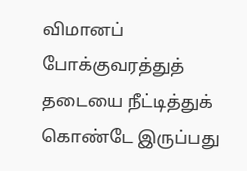விமானப் போக்குவரத்துத் தடையை நீட்டித்துக் கொண்டே இருப்பது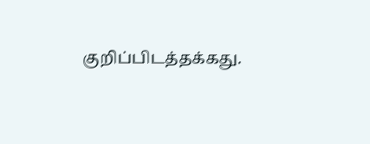குறிப்பிடத்தக்கது.